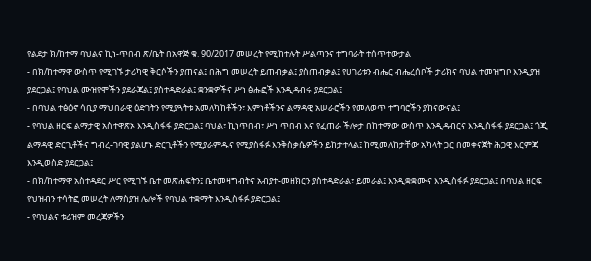የልደታ ክ/ከተማ ባህልና ኪነ-ጥበብ ጽ/ቤት በአዋጅ ቁ. 90/2017 መሠረት የሚከተሉት ሥልጣንና ተግባራት ተሰጥተውታል
- በክ/ከተማዋ ውስጥ የሚገኙ ታሪካዊ ቅርሶችን ያጠናል፤ በሕግ መሠረት ይጠብቃል፤ ያስጠብቃል፤ የሀገሪቱን ብሔር ብሔረሰቦች ታሪክና ባህል ተመዝግቦ እንዲያዝ ያደርጋል፤ የባህል ሙዝየሞችን ያደራጃል፤ ያስተዳድራል፤ ቋንቋዎችና ሥነ ፅሑፎች እንዲዳብሩ ያደርጋል፤
- በባህል ተፅዕኖ ሳቢያ ማህበራዊ ዕድገትን የሚያጓትቱ አመለካከቶችን፣ እምነቶችንና ልማዳዊ አሠራሮችን የመለወጥ ተግባሮችን ያከናውናል፤
- የባህል ዘርፍ ልማታዊ አስተዋጽኦ እንዲስፋፋ ያድርጋል፤ ባህል፣ ኪነጥበብ፣ ሥነ ጥበብ እና የፈጠራ ችሎታ በከተማው ውስጥ እንዲዳብርና እንዲስፋፋ ያደርጋል፤ ጎጂ ልማዳዊ ድርጊቶችና ግብረ-ገባዊ ያልሆኑ ድርጊቶችን የሚያራምዱና የሚያስፋፉ እንቅስቃሴዎችን ይከታተላል፤ ከሚመለከታቸው አካላት ጋር በመቀናጀት ሕጋዊ እርምጃ እንዲወስድ ያደርጋል፤
- በክ/ከተማዋ አስተዳደር ሥር የሚገኙ ቤተ መጽሐፍትን፤ ቤተመዛግብትና አብያተ-መዘክርን ያስተዳድራል፣ ይመራል፤ እንዲቋቋሙና እንዲስፋፉ ያደርጋል፤ በባህል ዘርፍ የህዝብን ተሳትፎ መሠረት ለማስያዝ ሌሎች የባህል ተቋማት እንዲስፋፉ ያድርጋል፤
- የባህልና ቱሪዝም መረጃዎችን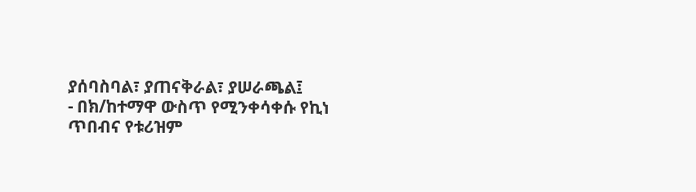ያሰባስባል፣ ያጠናቅራል፣ ያሠራጫል፤
- በክ/ከተማዋ ውስጥ የሚንቀሳቀሱ የኪነ ጥበብና የቱሪዝም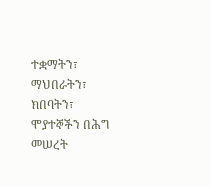ተቋማትን፣ ማህበራትን፣ ክበባትን፣ ሞያተኞችን በሕግ መሠረት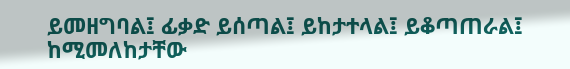ይመዘግባል፤ ፊቃድ ይሰጣል፤ ይከታተላል፤ ይቆጣጠራል፤ ከሚመለከታቸው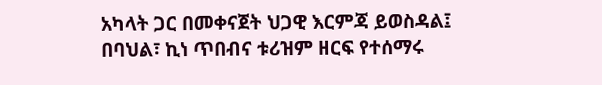አካላት ጋር በመቀናጀት ህጋዊ እርምጃ ይወስዳል፤ በባህል፣ ኪነ ጥበብና ቱሪዝም ዘርፍ የተሰማሩ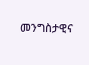መንግስታዊና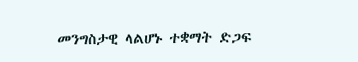መንግስታዊ ላልሆኑ ተቋማት ድጋፍ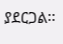ያደርጋል፡፡